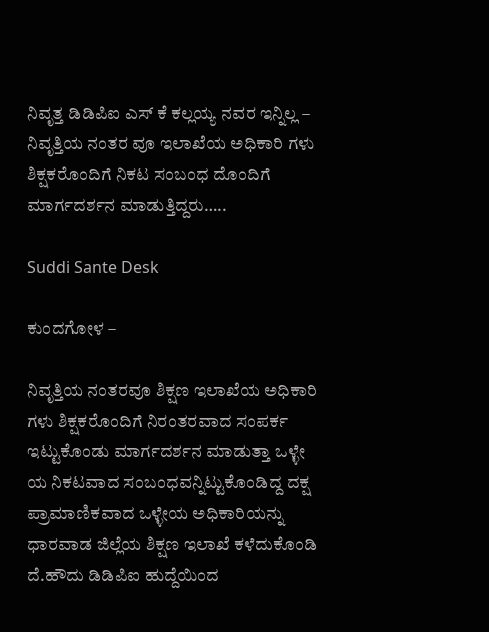ನಿವೃತ್ತ ಡಿಡಿಪಿಐ ಎಸ್ ಕೆ ಕಲ್ಲಯ್ಯ ನವರ ಇನ್ನಿಲ್ಲ – ನಿವೃತ್ತಿಯ ನಂತರ ವೂ ಇಲಾಖೆಯ ಅಧಿಕಾರಿ ಗಳು ಶಿಕ್ಷಕರೊಂದಿಗೆ ನಿಕಟ ಸಂಬಂಧ ದೊಂದಿಗೆ ಮಾರ್ಗದರ್ಶನ ಮಾಡುತ್ತಿದ್ದರು…..

Suddi Sante Desk

ಕುಂದಗೋಳ –

ನಿವೃತ್ತಿಯ ನಂತರವೂ ಶಿಕ್ಷಣ ಇಲಾಖೆಯ ಅಧಿಕಾರಿ ಗಳು ಶಿಕ್ಷಕರೊಂದಿಗೆ ನಿರಂತರವಾದ ಸಂಪರ್ಕ ಇಟ್ಟುಕೊಂಡು ಮಾರ್ಗದರ್ಶನ ಮಾಡುತ್ತಾ ಒಳ್ಳೇ ಯ ನಿಕಟವಾದ ಸಂಬಂಧವನ್ನಿಟ್ಟುಕೊಂಡಿದ್ದ ದಕ್ಷ ಪ್ರಾಮಾಣಿಕವಾದ ಒಳ್ಳೇಯ ಅಧಿಕಾರಿಯನ್ನು ಧಾರವಾಡ ಜಿಲ್ಲೆಯ ಶಿಕ್ಷಣ ಇಲಾಖೆ ಕಳೆದುಕೊಂಡಿ ದೆ.ಹೌದು ಡಿಡಿಪಿಐ ಹುದ್ದೆಯಿಂದ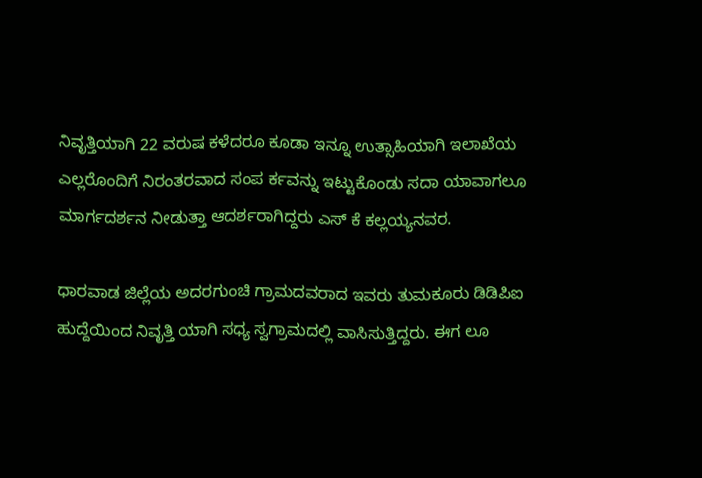ನಿವೃತ್ತಿಯಾಗಿ 22 ವರುಷ ಕಳೆದರೂ ಕೂಡಾ ಇನ್ನೂ ಉತ್ಸಾಹಿಯಾಗಿ ಇಲಾಖೆಯ ಎಲ್ಲರೊಂದಿಗೆ ನಿರಂತರವಾದ ಸಂಪ ರ್ಕವನ್ನು ಇಟ್ಟುಕೊಂಡು ಸದಾ ಯಾವಾಗಲೂ ಮಾರ್ಗದರ್ಶನ ನೀಡುತ್ತಾ ಆದರ್ಶರಾಗಿದ್ದರು ಎಸ್ ಕೆ ಕಲ್ಲಯ್ಯನವರ.

ಧಾರವಾಡ ಜಿಲ್ಲೆಯ ಅದರಗುಂಚಿ ಗ್ರಾಮದವರಾದ ಇವರು ತುಮಕೂರು ಡಿಡಿಪಿಐ ಹುದ್ದೆಯಿಂದ ನಿವೃತ್ತಿ ಯಾಗಿ ಸಧ್ಯ ಸ್ವಗ್ರಾಮದಲ್ಲಿ ವಾಸಿಸುತ್ತಿದ್ದರು. ಈಗ ಲೂ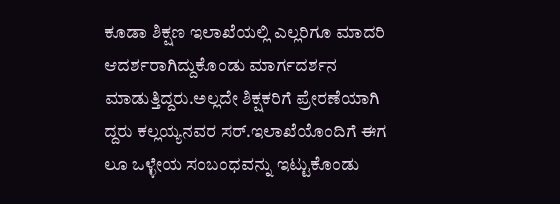ಕೂಡಾ ಶಿಕ್ಷಣ ಇಲಾಖೆಯಲ್ಲಿ ಎಲ್ಲರಿಗೂ ಮಾದರಿ ಆದರ್ಶರಾಗಿದ್ದುಕೊಂಡು ಮಾರ್ಗದರ್ಶನ ಮಾಡುತ್ತಿದ್ದರು.ಅಲ್ಲದೇ ಶಿಕ್ಷಕರಿಗೆ ಪ್ರೇರಣೆಯಾಗಿ ದ್ದರು ಕಲ್ಲಯ್ಯನವರ ಸರ್.ಇಲಾಖೆಯೊಂದಿಗೆ ಈಗ ಲೂ ಒಳ್ಳೇಯ ಸಂಬಂಧವನ್ನು ಇಟ್ಟುಕೊಂಡು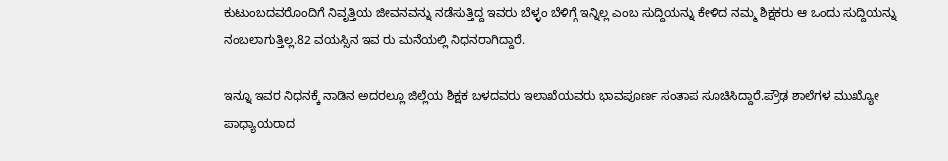ಕುಟುಂಬದವರೊಂದಿಗೆ ನಿವೃತ್ತಿಯ ಜೀವನವನ್ನು ನಡೆಸುತ್ತಿದ್ದ ಇವರು ಬೆಳ್ಳಂ ಬೆಳಿಗ್ಗೆ ಇನ್ನಿಲ್ಲ ಎಂಬ ಸುದ್ದಿಯನ್ನು ಕೇಳಿದ ನಮ್ಮ ಶಿಕ್ಷಕರು ಆ ಒಂದು ಸುದ್ದಿಯನ್ನು ನಂಬಲಾಗುತ್ತಿಲ್ಲ.82 ವಯಸ್ಸಿನ ಇವ ರು ಮನೆಯಲ್ಲಿ ನಿಧನರಾಗಿದ್ದಾರೆ.

ಇನ್ನೂ ಇವರ ನಿಧನಕ್ಕೆ ನಾಡಿನ ಅದರಲ್ಲೂ ಜಿಲ್ಲೆಯ ಶಿಕ್ಷಕ ಬಳದವರು ಇಲಾಖೆಯವರು ಭಾವಪೂರ್ಣ ಸಂತಾಪ ಸೂಚಿಸಿದ್ದಾರೆ.ಪ್ರೌಢ ಶಾಲೆಗಳ ಮುಖ್ಯೋ ಪಾಧ್ಯಾಯರಾದ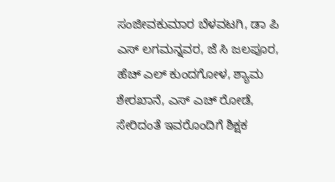ಸಂಜೀವಕುಮಾರ ಬೆಳವಟಗಿ, ಡಾ ಪಿ ಎಸ್ ಲಗಮನ್ನವರ, ಜೆ ಸಿ ಜಲಪೂರ, ಹೆಚ್ ಎಲ್ ಕುಂದಗೋಳ, ಶ್ಯಾಮ ಶೇರಖಾನೆ, ಎಸ್ ಎಚ್ ರೋಡೆ, ಸೇರಿದಂತೆ ಇವರೊಂದಿಗೆ ಶಿಕ್ಷಕ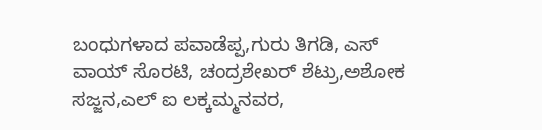ಬಂಧುಗಳಾದ ಪವಾಡೆಪ್ಪ,ಗುರು ತಿಗಡಿ, ಎಸ್ ವಾಯ್ ಸೊರಟಿ, ಚಂದ್ರಶೇಖರ್ ಶೆಟ್ರು,ಅಶೋಕ ಸಜ್ಜನ,ಎಲ್ ಐ ಲಕ್ಕಮ್ಮನವರ,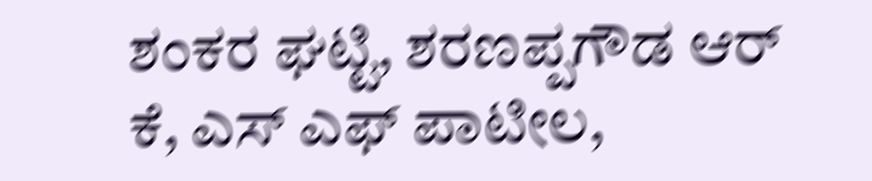ಶಂಕರ ಘಟ್ಟಿ, ಶರಣಪ್ಪಗೌಡ ಆರ್ ಕೆ, ಎಸ್ ಎಫ್ ಪಾಟೀಲ,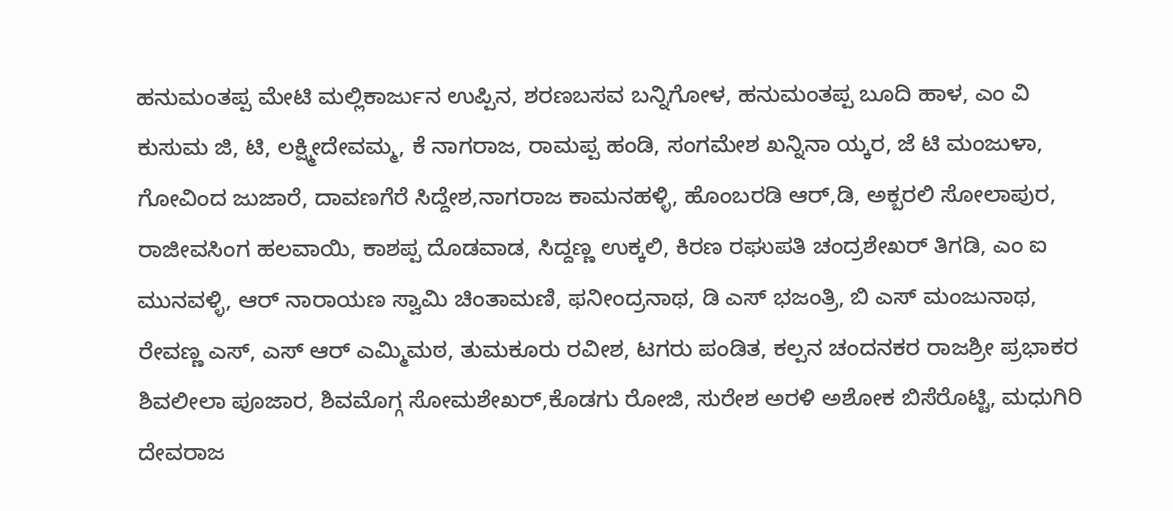ಹನುಮಂತಪ್ಪ ಮೇಟಿ ಮಲ್ಲಿಕಾರ್ಜುನ ಉಪ್ಪಿನ, ಶರಣಬಸವ ಬನ್ನಿಗೋಳ, ಹನುಮಂತಪ್ಪ ಬೂದಿ ಹಾಳ, ಎಂ ವಿ ಕುಸುಮ ಜಿ, ಟಿ, ಲಕ್ಷ್ಮೀದೇವಮ್ಮ, ಕೆ ನಾಗರಾಜ, ರಾಮಪ್ಪ ಹಂಡಿ, ಸಂಗಮೇಶ ಖನ್ನಿನಾ ಯ್ಕರ, ಜೆ ಟಿ ಮಂಜುಳಾ, ಗೋವಿಂದ ಜುಜಾರೆ, ದಾವಣಗೆರೆ ಸಿದ್ದೇಶ,ನಾಗರಾಜ ಕಾಮನಹಳ್ಳಿ, ಹೊಂಬರಡಿ ಆರ್,ಡಿ, ಅಕ್ಬರಲಿ ಸೋಲಾಪುರ, ರಾಜೀವಸಿಂಗ ಹಲವಾಯಿ, ಕಾಶಪ್ಪ ದೊಡವಾಡ, ಸಿದ್ದಣ್ಣ ಉಕ್ಕಲಿ, ಕಿರಣ ರಘುಪತಿ ಚಂದ್ರಶೇಖರ್ ತಿಗಡಿ, ಎಂ ಐ ಮುನವಳ್ಳಿ, ಆರ್ ನಾರಾಯಣ ಸ್ವಾಮಿ ಚಿಂತಾಮಣಿ, ಫನೀಂದ್ರನಾಥ, ಡಿ ಎಸ್ ಭಜಂತ್ರಿ, ಬಿ ಎಸ್ ಮಂಜುನಾಥ, ರೇವಣ್ಣ ಎಸ್, ಎಸ್ ಆರ್ ಎಮ್ಮಿಮಠ, ತುಮಕೂರು ರವೀಶ, ಟಗರು ಪಂಡಿತ, ಕಲ್ಪನ ಚಂದನಕರ ರಾಜಶ್ರೀ ಪ್ರಭಾಕರ ಶಿವಲೀಲಾ ಪೂಜಾರ, ಶಿವಮೊಗ್ಗ ಸೋಮಶೇಖರ್,ಕೊಡಗು ರೋಜಿ, ಸುರೇಶ ಅರಳಿ ಅಶೋಕ ಬಿಸೆರೊಟ್ಟಿ, ಮಧುಗಿರಿ ದೇವರಾಜ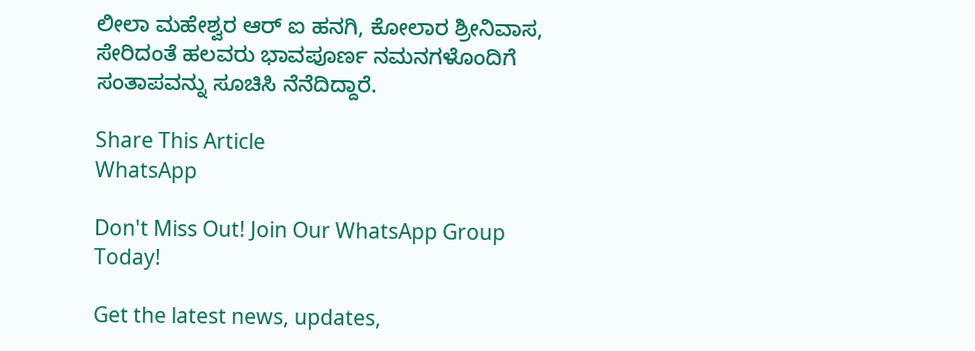ಲೀಲಾ ಮಹೇಶ್ವರ ಆರ್ ಐ ಹನಗಿ, ಕೋಲಾರ ಶ್ರೀನಿವಾಸ, ಸೇರಿದಂತೆ ಹಲವರು ಭಾವಪೂರ್ಣ ನಮನಗಳೊಂದಿಗೆ ಸಂತಾಪವನ್ನು ಸೂಚಿಸಿ ನೆನೆದಿದ್ದಾರೆ.

Share This Article
WhatsApp

Don't Miss Out! Join Our WhatsApp Group Today!

Get the latest news, updates,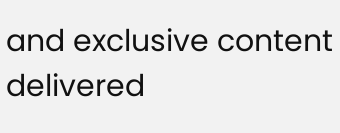and exclusive content delivered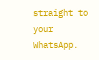straight to your WhatsApp.